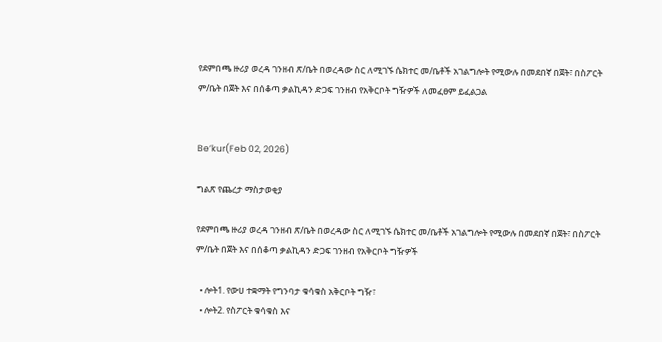የደምበጫ ዙሪያ ወረዳ ገንዘብ ጽ/ቤት በወረዳው ስር ለሚገኙ ሴክተር መ/ቤቶች አገልግሎት የሚውሉ በመደበኛ በጀት፣ በስፖርት ም/ቤት በጀት እና በሰቆጣ ቃልኪዳን ድጋፍ ገንዘብ የአቅርቦት ግዥዎች ለመፈፀም ይፈልጋል


Be’kur(Feb 02, 2026)

ግልጽ የጨረታ ማስታወቂያ

የደምበጫ ዙሪያ ወረዳ ገንዘብ ጽ/ቤት በወረዳው ስር ለሚገኙ ሴክተር መ/ቤቶች አገልግሎት የሚውሉ በመደበኛ በጀት፣ በስፖርት ም/ቤት በጀት እና በሰቆጣ ቃልኪዳን ድጋፍ ገንዘብ የአቅርቦት ግዥዎች

  • ሎት1. የውሀ ተቋማት የግንባታ ቁሳቁስ አቅርቦት ግዥ፣
  • ሎት2. የስፖርት ቁሳቁስ እና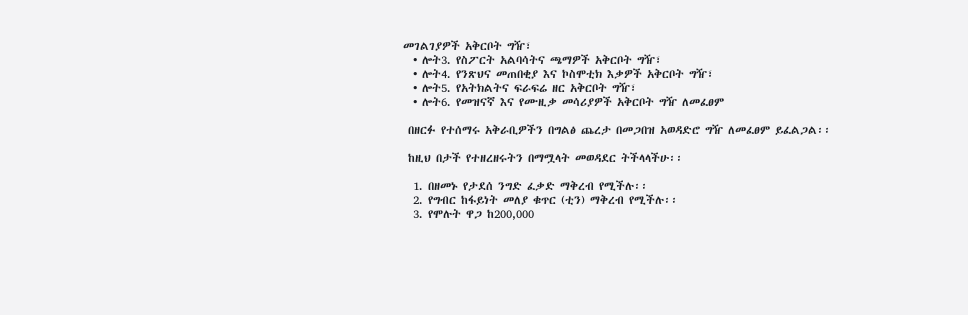መገልገያዎች አቅርቦት ግዥ፣
  • ሎት3. የስፖርት አልባሳትና ጫማዎች አቅርቦት ግዥ፣
  • ሎት4. የንጽህና መጠበቂያ እና ኮስሞቲክ እቃዎች አቅርቦት ግዥ፣
  • ሎት5. የአትክልትና ፍራፍሬ ዘር አቅርቦት ግዥ፣
  • ሎት6. የመዝናኛ እና የሙዚቃ መሳሪያዎች አቅርቦት ግዥ ለመፈፀም

 በዘርፉ የተሰማሩ አቅራቢዎችን በግልፅ ጨረታ በመጋበዝ አወዳድሮ ግዥ ለመፈፀም ይፈልጋል፡፡

 ከዚህ በታች የተዘረዘሩትን በማሟላት መወዳደር ትችላላችሁ፡፡

  1. በዘመኑ የታደሰ ንግድ ፈቃድ ማቅረብ የሚችሉ፡፡
  2. የግብር ከፋይነት መለያ ቁጥር (ቲን) ማቅረብ የሚችሉ፡፡
  3. የሞሉት ዋጋ ከ200,000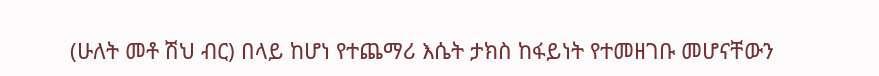(ሁለት መቶ ሽህ ብር) በላይ ከሆነ የተጨማሪ እሴት ታክስ ከፋይነት የተመዘገቡ መሆናቸውን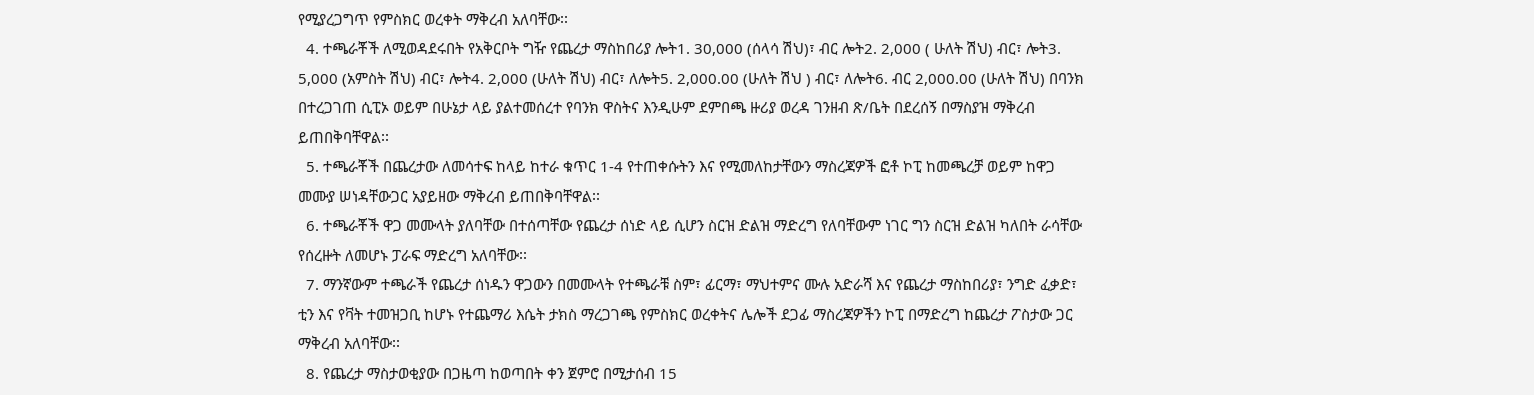የሚያረጋግጥ የምስክር ወረቀት ማቅረብ አለባቸው፡፡
  4. ተጫራቾች ለሚወዳደሩበት የአቅርቦት ግዥ የጨረታ ማስከበሪያ ሎት1. 30,000 (ሰላሳ ሽህ)፣ ብር ሎት2. 2,000 ( ሁለት ሽህ) ብር፣ ሎት3. 5,000 (አምስት ሽህ) ብር፣ ሎት4. 2,000 (ሁለት ሽህ) ብር፣ ለሎት5. 2,000.00 (ሁለት ሽህ ) ብር፣ ለሎት6. ብር 2,000.00 (ሁለት ሽህ) በባንክ በተረጋገጠ ሲፒኦ ወይም በሁኔታ ላይ ያልተመሰረተ የባንክ ዋስትና እንዲሁም ደምበጫ ዙሪያ ወረዳ ገንዘብ ጽ/ቤት በደረሰኝ በማስያዝ ማቅረብ ይጠበቅባቸዋል፡፡
  5. ተጫራቾች በጨረታው ለመሳተፍ ከላይ ከተራ ቁጥር 1-4 የተጠቀሱትን እና የሚመለከታቸውን ማስረጃዎች ፎቶ ኮፒ ከመጫረቻ ወይም ከዋጋ መሙያ ሠነዳቸውጋር አያይዘው ማቅረብ ይጠበቅባቸዋል፡፡
  6. ተጫራቾች ዋጋ መሙላት ያለባቸው በተሰጣቸው የጨረታ ሰነድ ላይ ሲሆን ስርዝ ድልዝ ማድረግ የለባቸውም ነገር ግን ስርዝ ድልዝ ካለበት ራሳቸው የሰረዙት ለመሆኑ ፓራፍ ማድረግ አለባቸው፡፡
  7. ማንኛውም ተጫራች የጨረታ ሰነዱን ዋጋውን በመሙላት የተጫራቹ ስም፣ ፊርማ፣ ማህተምና ሙሉ አድራሻ እና የጨረታ ማስከበሪያ፣ ንግድ ፈቃድ፣ ቲን እና የቫት ተመዝጋቢ ከሆኑ የተጨማሪ እሴት ታክስ ማረጋገጫ የምስክር ወረቀትና ሌሎች ደጋፊ ማስረጃዎችን ኮፒ በማድረግ ከጨረታ ፖስታው ጋር ማቅረብ አለባቸው፡፡
  8. የጨረታ ማስታወቂያው በጋዜጣ ከወጣበት ቀን ጀምሮ በሚታሰብ 15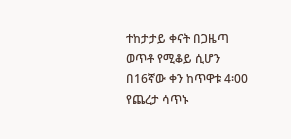ተከታታይ ቀናት በጋዜጣ ወጥቶ የሚቆይ ሲሆን በ16ኛው ቀን ከጥዋቱ 4፡00 የጨረታ ሳጥኑ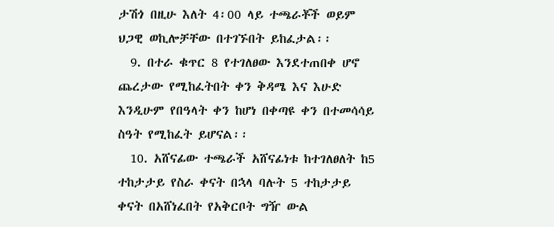ታሽጎ በዚሁ እለት 4፡00 ላይ ተጫራቾች ወይም ህጋዊ ወኪሎቻቸው በተገኙበት ይከፈታል፡፡
  9. በተራ ቁጥር 8 የተገለፀው እንደተጠበቀ ሆኖ ጨረታው የሚከፈትበት ቀን ቅዳሜ እና እሁድ እንዲሁም የበዓላት ቀን ከሆነ በቀጣዩ ቀን በተመሳሳይ ስዓት የሚከፈት ይሆናል፡፡
  10. አሸናፊው ተጫራች አሸናፊነቱ ከተገለፀለት ከ5 ተከታታይ የስራ ቀናት በኋላ ባሉት 5 ተከታታይ ቀናት በአሸነፈበት የአቅርቦት ግዥ ውል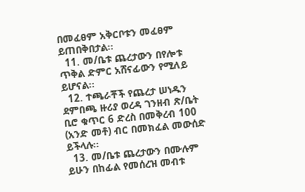በመፈፀም አቅርቦቱን መፈፀም ይጠበቅበታል፡፡
  11. መ/ቤቱ ጨረታውን በየሎቱ ጥቅል ድምር አሸናፊውን የሚለይ ይሆናል፡፡
  12. ተጫራቾች የጨረታ ሠነዱን ደምበጫ ዙሪያ ወረዳ ገንዘብ ጽ/ቤት ቢሮ ቁጥር 6 ድረስ በመቅረብ 100 (አንድ መቶ) ብር በመክፈል መውሰድ ይችላሉ፡፡
  13. መ/ቤቱ ጨረታውን በሙሉም ይሁን በከፊል የመሰረዝ መብቱ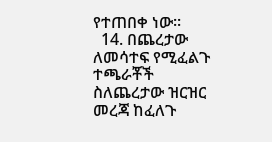የተጠበቀ ነው፡፡
  14. በጨረታው ለመሳተፍ የሚፈልጉ ተጫራቾች ስለጨረታው ዝርዝር መረጃ ከፈለጉ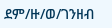ደም/ዙ/ወ/ገንዘብ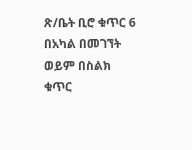ጽ/ቤት ቢሮ ቁጥር 6 በአካል በመገኘት ወይም በስልክ ቁጥር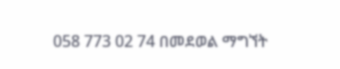058 773 02 74 በመደወል ማግኘት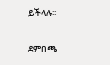ይችላሉ፡፡

ደምበጫ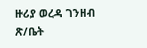ዙሪያ ወረዳ ገንዘብ ጽ/ቤት